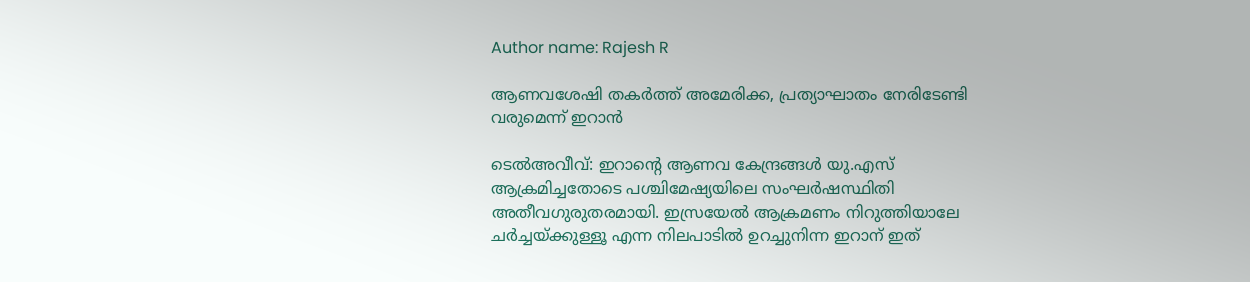Author name: Rajesh R

ആണവശേഷി തകർത്ത് അമേരിക്ക, പ്രത്യാഘാതം നേരിടേണ്ടി വരുമെന്ന് ഇറാൻ

ടെൽഅവീവ്: ഇറാന്റെ ആണവ കേന്ദ്രങ്ങൾ യു.എസ് ആക്രമിച്ചതോടെ പശ്ചിമേഷ്യയിലെ സംഘർഷസ്ഥിതി അതീവഗുരുതരമായി. ഇസ്രയേൽ ആക്രമണം നിറുത്തിയാലേ ചർച്ചയ്‌ക്കുള്ളൂ എന്ന നിലപാടിൽ ഉറച്ചുനിന്ന ഇറാന് ഇത്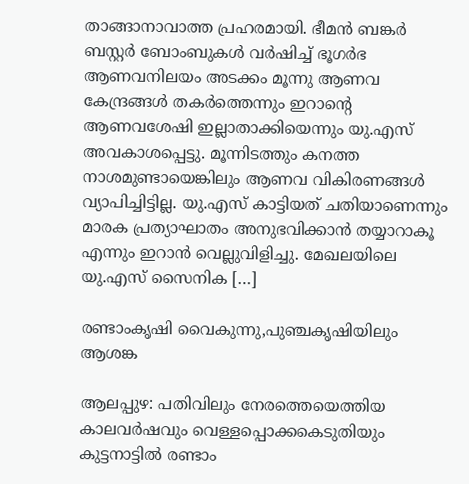താങ്ങാനാവാത്ത പ്രഹരമായി. ഭീമൻ ബങ്കർ ബസ്റ്റർ ബോംബുകൾ വർഷിച്ച് ഭൂഗർഭ ആണവനിലയം അടക്കം മൂന്നു ആണവ കേന്ദ്രങ്ങൾ തകർത്തെന്നും ഇറാന്റെ ആണവശേഷി ഇല്ലാതാക്കിയെന്നും യു.എസ് അവകാശപ്പെട്ടു. മൂന്നിടത്തും കനത്ത നാശമുണ്ടായെങ്കിലും ആണവ വികിരണങ്ങൾ വ്യാപിച്ചിട്ടില്ല. യു.എസ് കാട്ടിയത് ചതിയാണെന്നും മാരക പ്രത്യാഘാതം അനുഭവിക്കാൻ തയ്യാറാകൂ എന്നും ഇറാൻ വെല്ലുവിളിച്ചു. മേഖലയിലെ യു.എസ് സൈനിക […]

രണ്ടാംകൃഷി വൈകുന്നു,പുഞ്ചകൃഷിയിലും ആശങ്ക

ആലപ്പുഴ: പതിവിലും നേരത്തെയെത്തിയ കാലവർഷവും വെള്ളപ്പൊക്കകെടുതിയും കുട്ടനാട്ടിൽ രണ്ടാം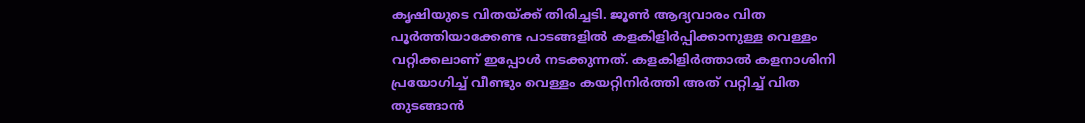കൃഷിയുടെ വിതയ്ക്ക് തിരിച്ചടി. ജൂൺ ആദ്യവാരം വിത പൂർത്തിയാക്കേണ്ട പാടങ്ങളിൽ കളകിളിർപ്പിക്കാനുള്ള വെള്ളം വറ്റിക്കലാണ് ഇപ്പോൾ നടക്കുന്നത്. കളകിളിർത്താൽ കളനാശിനി പ്രയോഗിച്ച് വീണ്ടും വെള്ളം കയറ്റിനിർത്തി അത് വറ്റിച്ച് വിത തുടങ്ങാൻ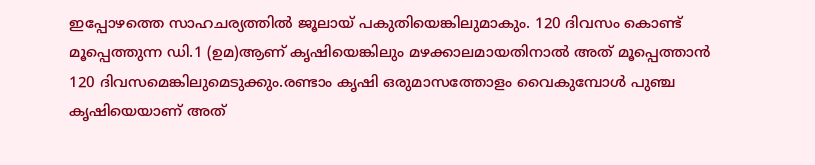ഇപ്പോഴത്തെ സാഹചര്യത്തിൽ ജൂലായ് പകുതിയെങ്കിലുമാകും. 120 ദിവസം കൊണ്ട് മൂപ്പെത്തുന്ന ഡി.1 (ഉമ)ആണ് കൃഷിയെങ്കിലും മഴക്കാലമായതിനാൽ അത് മൂപ്പെത്താൻ 120 ദിവസമെങ്കിലുമെടുക്കും.രണ്ടാം കൃഷി ഒരുമാസത്തോളം വൈകുമ്പോൾ പുഞ്ച കൃഷിയെയാണ് അത്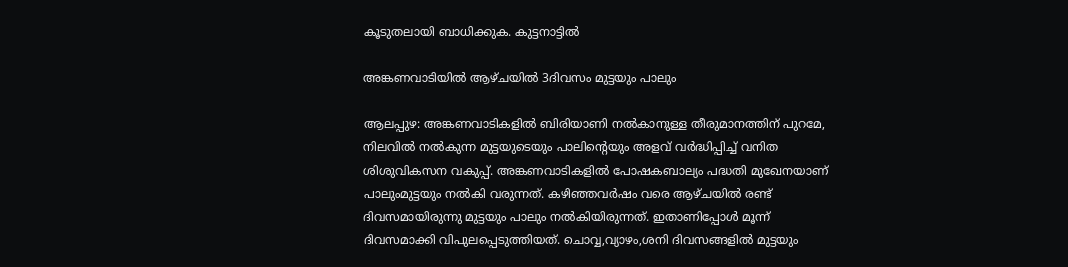കൂടുതലായി ബാധിക്കുക. കുട്ടനാട്ടിൽ

അങ്കണവാടിയിൽ ആഴ്ചയിൽ 3ദിവസം മുട്ടയും പാലും

ആലപ്പുഴ: അങ്കണവാടികളിൽ ബിരിയാണി നൽകാനുള്ള തീരുമാനത്തിന് പുറമേ, നിലവിൽ നൽകുന്ന മുട്ടയുടെയും പാലിന്റെയും അളവ് വർദ്ധിപ്പിച്ച് വനിത ശിശുവികസന വകുപ്പ്. അങ്കണവാടികളിൽ പോഷകബാല്യം പദ്ധതി മുഖേനയാണ് പാലുംമുട്ടയും നൽകി വരുന്നത്. കഴിഞ്ഞവർഷം വരെ ആഴ്ചയിൽ രണ്ട് ദിവസമായിരുന്നു മുട്ടയും പാലും നൽകിയിരുന്നത്. ഇതാണിപ്പോൾ മൂന്ന് ദിവസമാക്കി വിപുലപ്പെടുത്തിയത്. ചൊവ്വ,വ്യാഴം,ശനി ദിവസങ്ങളിൽ മുട്ടയും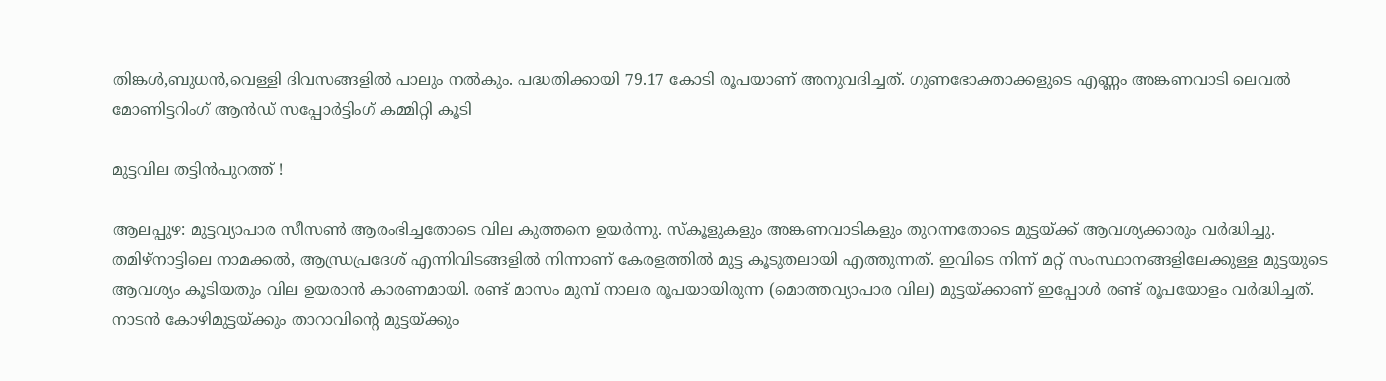തിങ്കൾ,ബുധൻ,വെള്ളി ദിവസങ്ങളിൽ പാലും നൽകും. പദ്ധതിക്കായി 79.17 കോടി രൂപയാണ് അനുവദിച്ചത്. ഗുണഭോക്താക്കളുടെ എണ്ണം അങ്കണവാടി ലെവൽ മോണിട്ടറിംഗ് ആൻഡ് സപ്പോർട്ടിംഗ് കമ്മിറ്റി കൂടി

മുട്ടവില തട്ടിൻപുറത്ത് !

ആലപ്പുഴ: മുട്ടവ്യാപാര സീസൺ ആരംഭിച്ചതോടെ വില കുത്തനെ ഉയർന്നു. സ്കൂളുകളും അങ്കണവാടികളും തുറന്നതോടെ മുട്ടയ്ക്ക് ആവശ്യക്കാരും വർദ്ധിച്ചു. തമിഴ്നാട്ടിലെ നാമക്കൽ, ആന്ധ്രപ്രദേശ് എന്നിവിടങ്ങളിൽ നിന്നാണ് കേരളത്തിൽ മുട്ട കൂടുതലായി എത്തുന്നത്. ഇവിടെ നിന്ന് മറ്റ് സംസ്ഥാനങ്ങളിലേക്കുള്ള മുട്ടയുടെ ആവശ്യം കൂടിയതും വില ഉയരാൻ കാരണമായി. രണ്ട് മാസം മുമ്പ് നാലര രൂപയായിരുന്ന (മൊത്തവ്യാപാര വില) മുട്ടയ്ക്കാണ് ഇപ്പോൾ രണ്ട് രൂപയോളം വർദ്ധിച്ചത്. നാടൻ കോഴിമുട്ടയ്ക്കും താറാവിന്റെ മുട്ടയ്ക്കും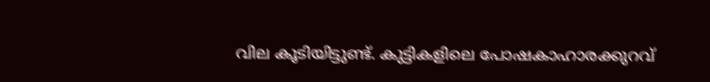വില കൂടിയിട്ടുണ്ട്. കുട്ടികളിലെ പോഷകാഹാരക്കുറവ്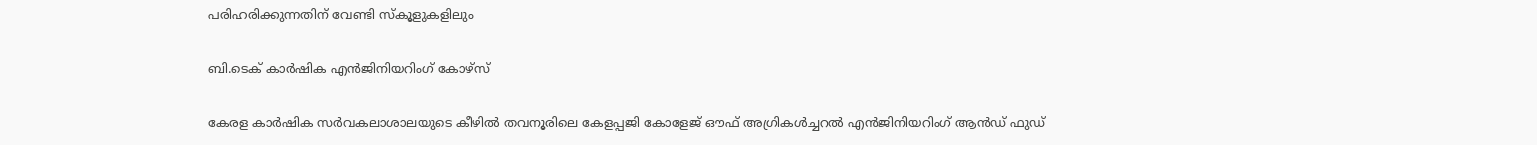പരിഹരിക്കുന്നതിന് വേണ്ടി സ്കൂളുകളിലും

ബി.ടെക് കാർഷിക എൻജിനിയറിംഗ് കോഴ്‌സ്

കേരള കാർഷിക സർവകലാശാലയുടെ കീഴിൽ തവനൂരിലെ കേളപ്പജി കോളേജ് ഔഫ് അഗ്രികൾച്ചറൽ എൻജിനിയറിംഗ് ആൻഡ് ഫുഡ്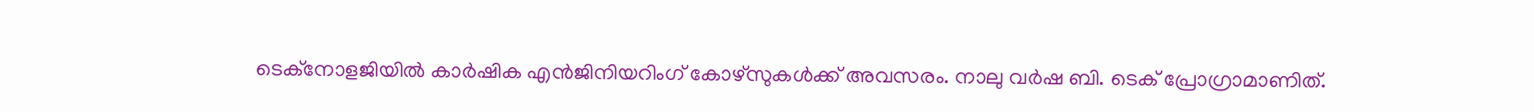ടെക്‌നോളജിയിൽ കാർഷിക എൻജിനിയറിംഗ് കോഴ്‌സുകൾക്ക് അവസരം. നാലു വർഷ ബി. ടെക് പ്രോഗ്രാമാണിത്.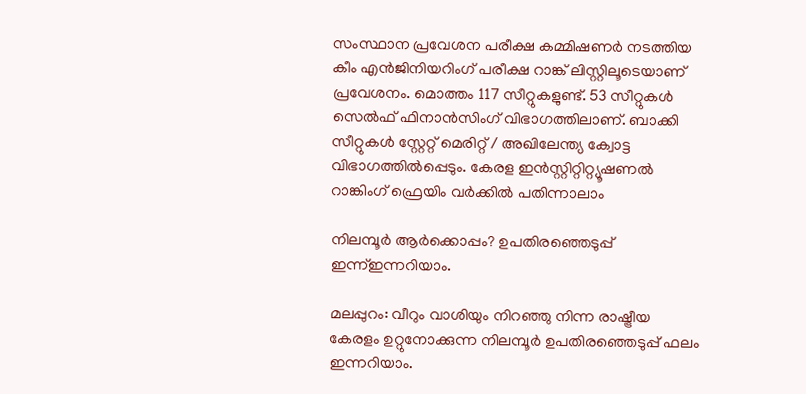സംസ്ഥാന പ്രവേശന പരീക്ഷ കമ്മിഷണർ നടത്തിയ കീം എൻജിനിയറിംഗ് പരീക്ഷ റാങ്ക്‌ ലിസ്റ്റിലൂടെയാണ് പ്രവേശനം. മൊത്തം 117 സീറ്റുകളുണ്ട്. 53 സീറ്റുകൾ സെൽഫ് ഫിനാൻസിംഗ് വിഭാഗത്തിലാണ്. ബാക്കി സീറ്റുകൾ സ്റ്റേറ്റ് മെരിറ്റ് / അഖിലേന്ത്യ ക്വോട്ട വിഭാഗത്തിൽപ്പെടും. കേരള ഇൻസ്റ്റിറ്റിറ്റ്യൂഷണൽ റാങ്കിംഗ് ഫ്രെയിം വർക്കിൽ പതിന്നാലാം

നിലമ്പൂർ ആർക്കൊപ്പം? ഉപതിരഞ്ഞെടുപ്പ് ഇന്ന്ഇന്നറിയാം.

മലപ്പുറം: വീറും വാശിയും നിറഞ്ഞു നിന്ന രാഷ്ട്രീയ കേരളം ഉറ്റുനോക്കുന്ന നിലമ്പൂർ ഉപതിരഞ്ഞെടുപ്പ് ഫലം ഇന്നറിയാം.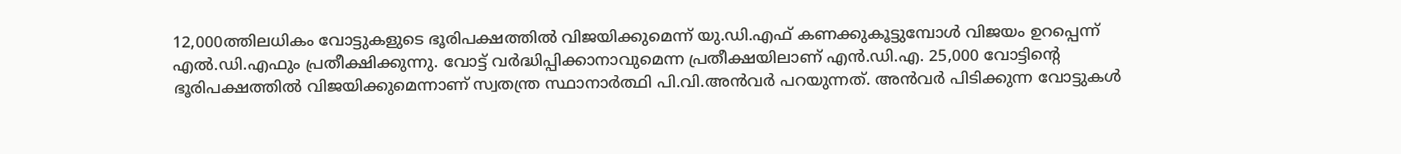12,000ത്തിലധികം വോട്ടുകളുടെ ഭൂരിപക്ഷത്തിൽ വിജയിക്കുമെന്ന് യു.ഡി.എഫ് കണക്കുകൂട്ടുമ്പോൾ വിജയം ഉറപ്പെന്ന് എൽ.ഡി.എഫും പ്രതീക്ഷിക്കുന്നു. വോട്ട് വർദ്ധിപ്പിക്കാനാവുമെന്ന പ്രതീക്ഷയിലാണ് എൻ.ഡി.എ. 25,000 വോട്ടിന്റെ ഭൂരിപക്ഷത്തിൽ വിജയിക്കുമെന്നാണ് സ്വതന്ത്ര സ്ഥാനാർത്ഥി പി.വി.അൻവർ പറയുന്നത്. അൻവർ പിടിക്കുന്ന വോട്ടുകൾ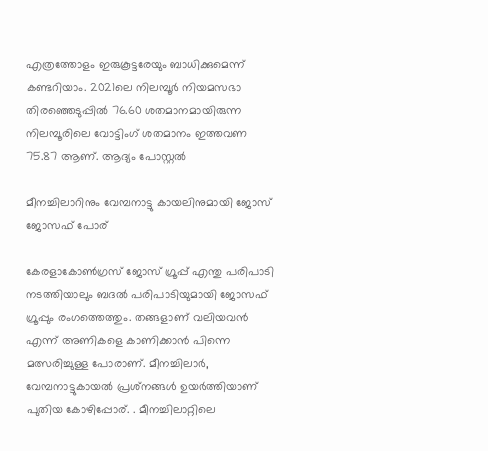എത്രത്തോളം ഇരുകൂട്ടരേയും ബാധിക്കുമെന്ന് കണ്ടറിയാം. 2021ലെ നിലമ്പൂർ നിയമസഭാ തിരഞ്ഞെടുപ്പിൽ 76.60 ശതമാനമായിരുന്ന നിലമ്പൂരിലെ വോട്ടിംഗ് ശതമാനം ഇത്തവണ 75.87 ആണ്. ആദ്യം പോസ്റ്റൽ

മീനച്ചിലാറിനും വേമ്പനാട്ടു കായലിനുമായി ജോസ് ജോസഫ് പോര്

കേരളാകോൺഗ്രസ് ജോസ് ഗ്രൂപ്പ് എന്തു പരിപാടി നടത്തിയാലും ബദൽ പരിപാടിയുമായി ജോസഫ് ഗ്രൂപ്പും രംഗത്തെത്തും. തങ്ങളാണ് വലിയവൻ എന്ന് അണികളെ കാണിക്കാൻ പിന്നെ മത്സരിച്ചുള്ള പോരാണ്. മീനച്ചിലാർ, വേമ്പനാട്ടുകായൽ പ്രശ്‌നങ്ങൾ ഉയർത്തിയാണ് പുതിയ കോഴിപ്പോര്. . മീനച്ചിലാറ്റിലെ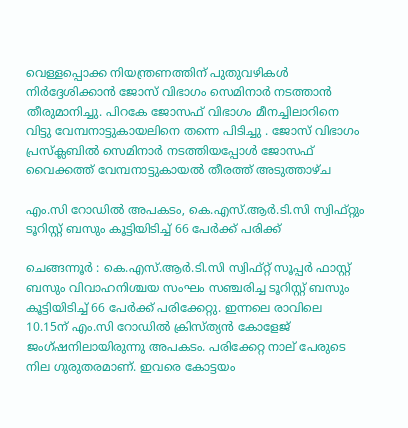വെള്ളപ്പൊക്ക നിയന്ത്രണത്തിന് പുതുവഴികൾ നിർദ്ദേശിക്കാൻ ജോസ് വിഭാഗം സെമിനാർ നടത്താൻ തീരുമാനിച്ചു. പിറകേ ജോസഫ് വിഭാഗം മീനച്ചിലാറിനെ വിട്ടു വേമ്പനാട്ടുകായലിനെ തന്നെ പിടിച്ചു . ജോസ് വിഭാഗം പ്രസ്ക്ലബിൽ സെമിനാർ നടത്തിയപ്പോൾ ജോസഫ് വൈക്കത്ത് വേമ്പനാട്ടുകായൽ തീരത്ത് അടുത്താഴ്ച

എം.സി റോഡിൽ അപകടം, കെ.എസ്.ആർ.ടി.സി സ്വിഫ്റ്റും ടൂറിസ്റ്റ് ബസും കൂട്ടിയിടിച്ച് 66 പേർക്ക് പരിക്ക്

ചെങ്ങന്നൂർ : കെ.എസ്.ആർ.ടി.സി സ്വിഫ്റ്റ് സൂപ്പർ ഫാസ്റ്റ് ബസും വിവാഹനിശ്ചയ സംഘം സഞ്ചരിച്ച ടൂറിസ്റ്റ് ബസും കൂട്ടിയിടിച്ച് 66 പേർക്ക് പരിക്കേറ്റു. ഇന്നലെ രാവിലെ 10.15ന് എം.സി റോഡിൽ ക്രിസ്ത്യൻ കോളേജ് ജംഗ്ഷനിലായിരുന്നു അപകടം. പരിക്കേറ്റ നാല് പേരുടെ നില ഗുരുതരമാണ്. ഇവരെ കോട്ടയം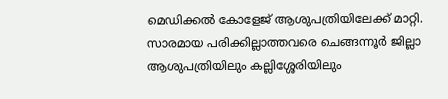മെഡിക്കൽ കോളേജ് ആശുപത്രിയിലേക്ക് മാറ്റി. സാരമായ പരിക്കില്ലാത്തവരെ ചെങ്ങന്നൂർ ജില്ലാ ആശുപത്രിയിലും കല്ലിശ്ശേരിയിലും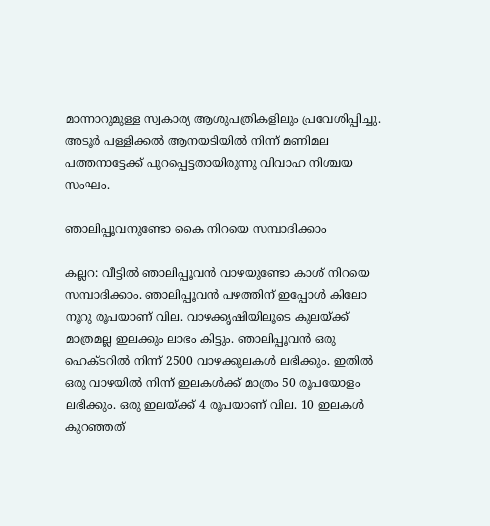മാന്നാറുമുള്ള സ്വകാര്യ ആശുപത്രികളിലും പ്രവേശിപ്പിച്ചു. അടൂർ പള്ളിക്കൽ ആനയടിയിൽ നിന്ന് മണിമല പത്തനാട്ടേക്ക് പുറപ്പെട്ടതായിരുന്നു വിവാഹ നിശ്ചയ സംഘം.

ഞാലിപ്പൂവനുണ്ടോ കൈ നിറയെ സമ്പാദിക്കാം

കല്ലറ: വീട്ടിൽ ഞാലിപ്പൂവൻ വാഴയുണ്ടോ കാശ് നിറയെ സമ്പാദിക്കാം. ഞാലിപ്പൂവൻ പഴത്തിന് ഇപ്പോൾ കിലോ നൂറു രൂപയാണ് വില. വാഴക്കൃഷിയിലൂടെ കുലയ്ക്ക് മാത്രമല്ല ഇലക്കും ലാഭം കിട്ടും. ഞാലിപ്പൂവൻ ഒരു ഹെക്ടറിൽ നിന്ന് 2500 വാഴക്കുലകൾ ലഭിക്കും. ഇതിൽ ഒരു വാഴയിൽ നിന്ന് ഇലകൾക്ക് മാത്രം 50 രൂപയോളം ലഭിക്കും. ഒരു ഇലയ്ക്ക് 4 രൂപയാണ് വില. 10 ഇലകൾ കുറഞ്ഞത്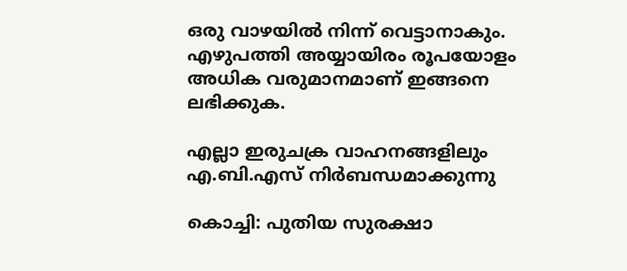ഒരു വാഴയിൽ നിന്ന് വെട്ടാനാകും. എഴുപത്തി അയ്യായിരം രൂപയോളം അധിക വരുമാനമാണ് ഇങ്ങനെ ലഭിക്കുക.

എല്ലാ ഇരുചക്ര വാഹനങ്ങളിലും എ.ബി.എസ് നിർബന്ധമാക്കുന്നു

കൊച്ചി: പുതിയ സുരക്ഷാ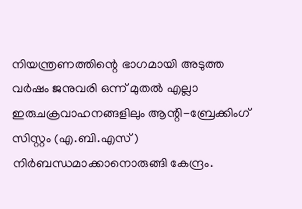നിയന്ത്രണത്തിന്റെ ഭാഗമായി അടുത്ത വർഷം ജനുവരി ഒന്ന് മുതൽ എല്ലാ ഇരുചക്രവാഹനങ്ങളിലും ആന്റി-ബ്രേക്കിംഗ് സിസ്റ്റം (എ.ബി.എസ്) നി‌ർബന്ധമാക്കാനൊരുങ്ങി കേന്ദ്രം.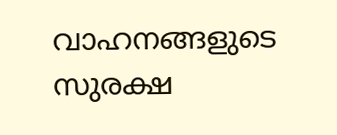വാഹനങ്ങളുടെ സുരക്ഷ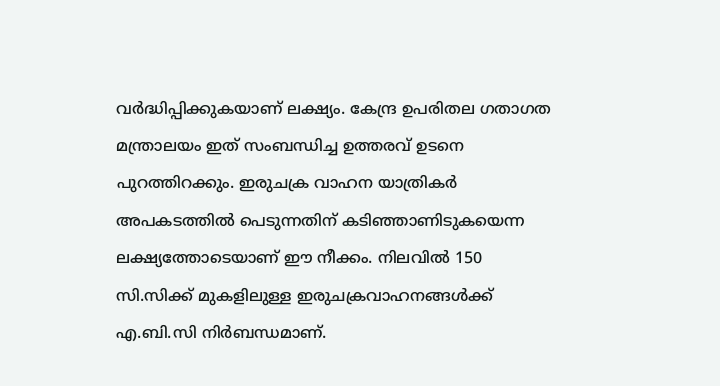വർദ്ധിപ്പിക്കുകയാണ് ലക്ഷ്യം. കേന്ദ്ര ഉപരിതല ഗതാഗത മന്ത്രാലയം ഇത് സംബന്ധിച്ച ഉത്തരവ് ഉടനെ പുറത്തിറക്കും. ഇരുചക്ര വാഹന യാത്രികർ അപകടത്തിൽ പെടുന്നതിന് കടിഞ്ഞാണിടുകയെന്ന ലക്ഷ്യത്തോടെയാണ് ഈ നീക്കം. നിലവിൽ 150 സി.സിക്ക് മുകളിലുള്ള ഇരുചക്രവാഹനങ്ങൾക്ക് എ.ബി.സി നിർബന്ധമാണ്.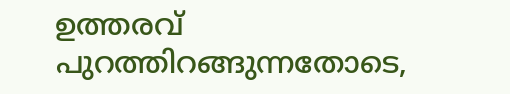ഉത്തരവ് പുറത്തിറങ്ങുന്നതോടെ,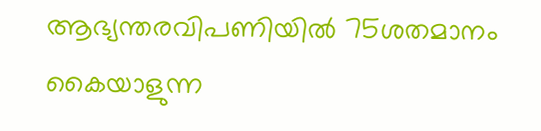ആഭ്യന്തരവിപണിയിൽ 75ശതമാനം കൈയാളുന്ന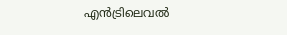എൻട്രിലെവൽ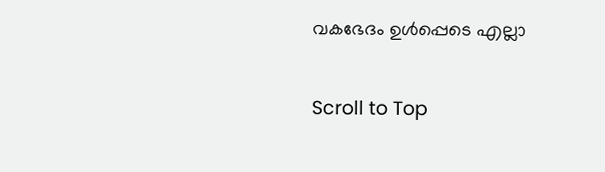വകഭേദം ഉൾപ്പെടെ എല്ലാ

Scroll to Top